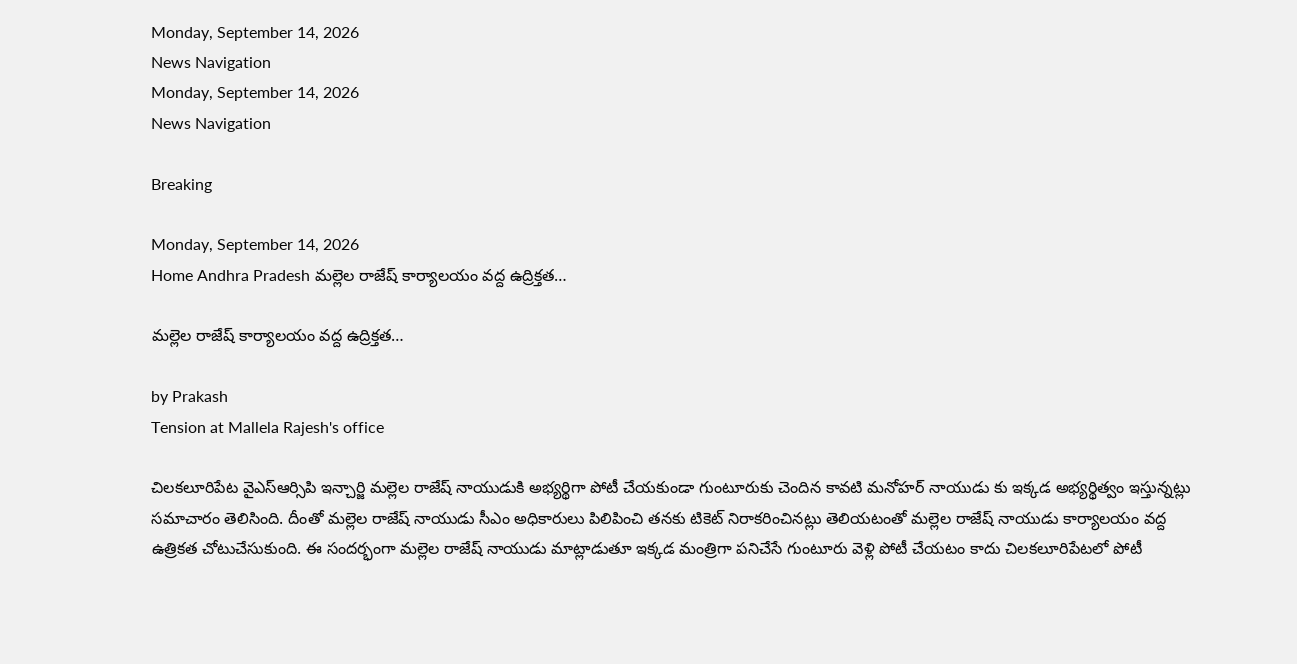Monday, September 14, 2026
News Navigation
Monday, September 14, 2026
News Navigation

Breaking

Monday, September 14, 2026
Home Andhra Pradesh మల్లెల రాజేష్ కార్యాలయం వద్ద ఉద్రిక్తత…

మల్లెల రాజేష్ కార్యాలయం వద్ద ఉద్రిక్తత…

by Prakash
Tension at Mallela Rajesh's office

చిలకలూరిపేట వైఎస్ఆర్సిపి ఇన్చార్జి మల్లెల రాజేష్ నాయుడుకి అభ్యర్థిగా పోటీ చేయకుండా గుంటూరుకు చెందిన కావటి మనోహర్ నాయుడు కు ఇక్కడ అభ్యర్థిత్వం ఇస్తున్నట్లు సమాచారం తెలిసింది. దీంతో మల్లెల రాజేష్ నాయుడు సీఎం అధికారులు పిలిపించి తనకు టికెట్ నిరాకరించినట్లు తెలియటంతో మల్లెల రాజేష్ నాయుడు కార్యాలయం వద్ద ఉత్రికత చోటుచేసుకుంది. ఈ సందర్భంగా మల్లెల రాజేష్ నాయుడు మాట్లాడుతూ ఇక్కడ మంత్రిగా పనిచేసే గుంటూరు వెళ్లి పోటీ చేయటం కాదు చిలకలూరిపేటలో పోటీ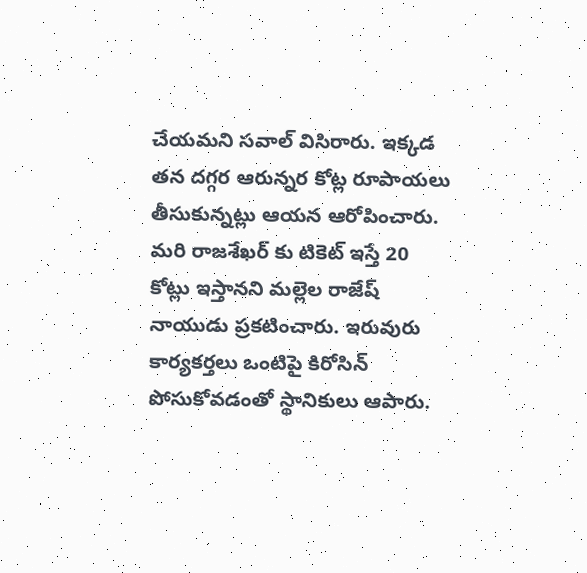చేయమని సవాల్ విసిరారు. ఇక్కడ తన దగ్గర ఆరున్నర కోట్ల రూపాయలు తీసుకున్నట్లు ఆయన ఆరోపించారు. మరి రాజశేఖర్ కు టికెట్ ఇస్తే 20 కోట్లు ఇస్తానని మల్లెల రాజేష్ నాయుడు ప్రకటించారు. ఇరువురు కార్యకర్తలు ఒంటిపై కిరోసిన్ పోసుకోవడంతో స్థానికులు ఆపారు.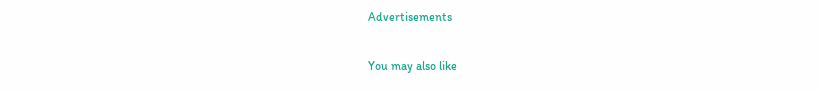Advertisements

You may also like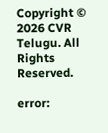Copyright © 2026 CVR Telugu. All Rights Reserved.

error: